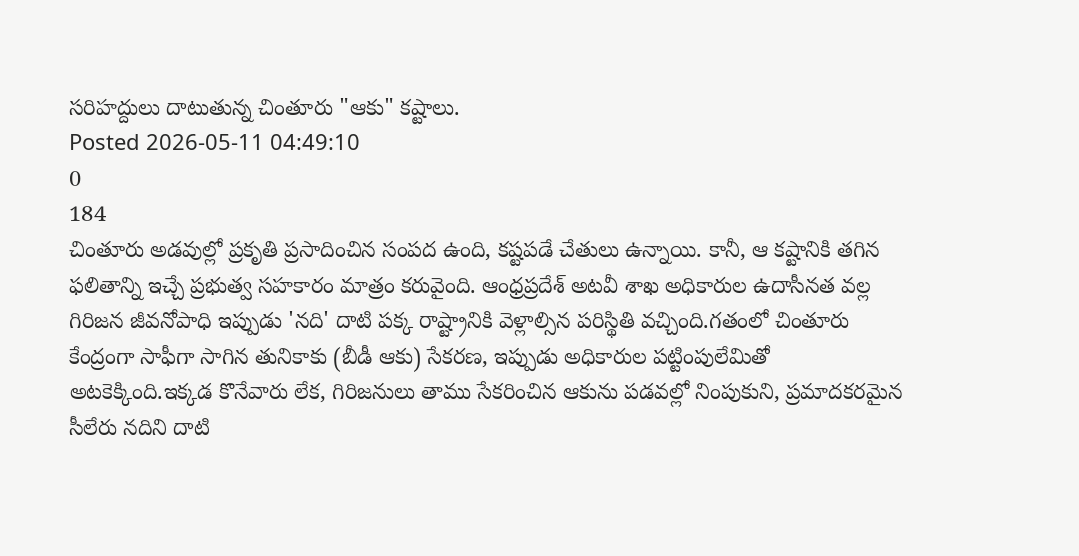సరిహద్దులు దాటుతున్న చింతూరు "ఆకు" కష్టాలు.
Posted 2026-05-11 04:49:10
0
184
చింతూరు అడవుల్లో ప్రకృతి ప్రసాదించిన సంపద ఉంది, కష్టపడే చేతులు ఉన్నాయి. కానీ, ఆ కష్టానికి తగిన ఫలితాన్ని ఇచ్చే ప్రభుత్వ సహకారం మాత్రం కరువైంది. ఆంధ్రప్రదేశ్ అటవీ శాఖ అధికారుల ఉదాసీనత వల్ల గిరిజన జీవనోపాధి ఇప్పుడు 'నది' దాటి పక్క రాష్ట్రానికి వెళ్లాల్సిన పరిస్థితి వచ్చింది.గతంలో చింతూరు కేంద్రంగా సాఫీగా సాగిన తునికాకు (బీడీ ఆకు) సేకరణ, ఇప్పుడు అధికారుల పట్టింపులేమితో అటకెక్కింది.ఇక్కడ కొనేవారు లేక, గిరిజనులు తాము సేకరించిన ఆకును పడవల్లో నింపుకుని, ప్రమాదకరమైన సీలేరు నదిని దాటి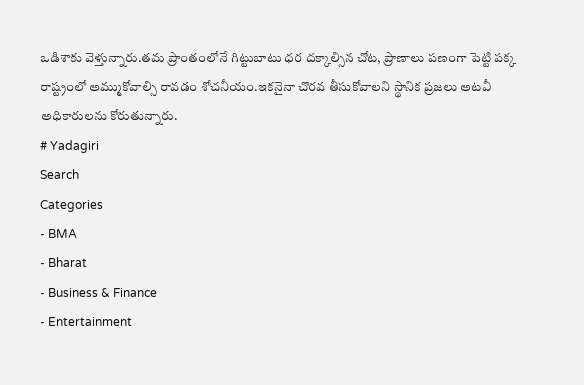ఒడిశాకు వెళ్తున్నారు.తమ ప్రాంతంలోనే గిట్టుబాటు ధర దక్కాల్సిన చోట, ప్రాణాలు పణంగా పెట్టి పక్క రాష్ట్రంలో అమ్ముకోవాల్సి రావడం శోచనీయం.ఇకనైనా చొరవ తీసుకోవాలని స్థానిక ప్రజలు అటవీ అధికారులను కోరుతున్నారు.
# Yadagiri
Search
Categories
- BMA
- Bharat
- Business & Finance
- Entertainment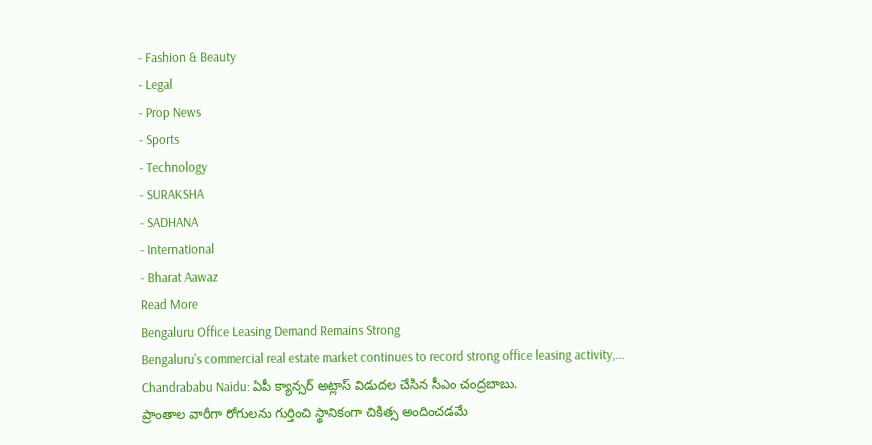- Fashion & Beauty
- Legal
- Prop News
- Sports
- Technology
- SURAKSHA
- SADHANA
- International
- Bharat Aawaz
Read More
Bengaluru Office Leasing Demand Remains Strong
Bengaluru's commercial real estate market continues to record strong office leasing activity,...
Chandrababu Naidu: ఏపీ క్యాన్సర్ అట్లాస్ విడుదల చేసిన సీఎం చంద్రబాబు.
ప్రాంతాల వారీగా రోగులను గుర్తించి స్థానికంగా చికిత్స అందించడమే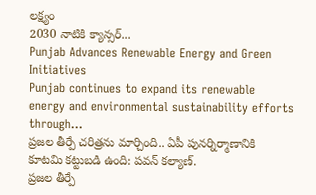లక్ష్యం
2030 నాటికి క్యాన్సర్...
Punjab Advances Renewable Energy and Green Initiatives
Punjab continues to expand its renewable energy and environmental sustainability efforts through...
ప్రజల తీర్పే చరిత్రను మార్చింది.. ఏపీ పునర్నిర్మాణానికి కూటమి కట్టుబడి ఉంది: పవన్ కల్యాణ్.
ప్రజల తీర్పే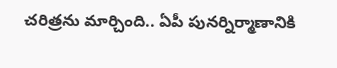చరిత్రను మార్చింది.. ఏపీ పునర్నిర్మాణానికి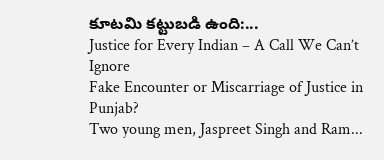కూటమి కట్టుబడి ఉంది:...
Justice for Every Indian – A Call We Can’t Ignore
Fake Encounter or Miscarriage of Justice in Punjab?
Two young men, Jaspreet Singh and Ram...